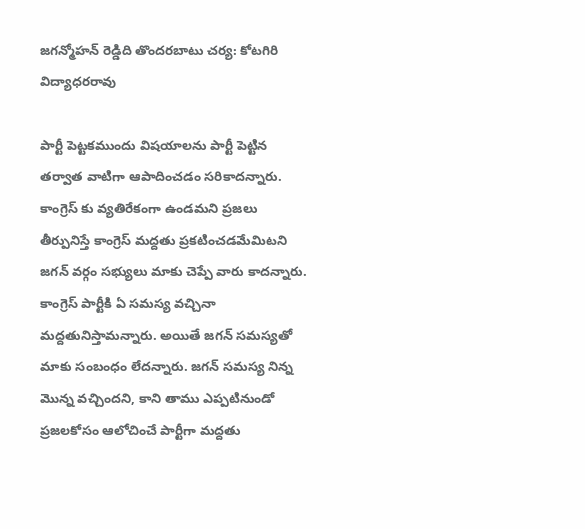జగన్మోహన్ రెడ్డిది తొందరబాటు చర్య: కోటగిరి విద్యాధరరావు

పార్టీ పెట్టకముందు విషయాలను పార్టీ పెట్టిన తర్వాత వాటిగా ఆపాదించడం సరికాదన్నారు. కాంగ్రెస్ కు వ్యతిరేకంగా ఉండమని ప్రజలు తీర్పునిస్తే కాంగ్రెస్ మద్దతు ప్రకటించడమేమిటని జగన్ వర్గం సభ్యులు మాకు చెప్పే వారు కాదన్నారు. కాంగ్రెస్ పార్టీకి ఏ సమస్య వచ్చినా మద్దతునిస్తామన్నారు. అయితే జగన్ సమస్యతో మాకు సంబంధం లేదన్నారు. జగన్ సమస్య నిన్న మొన్న వచ్చిందని, కాని తాము ఎప్పటినుండో ప్రజలకోసం ఆలోచించే పార్టీగా మద్దతు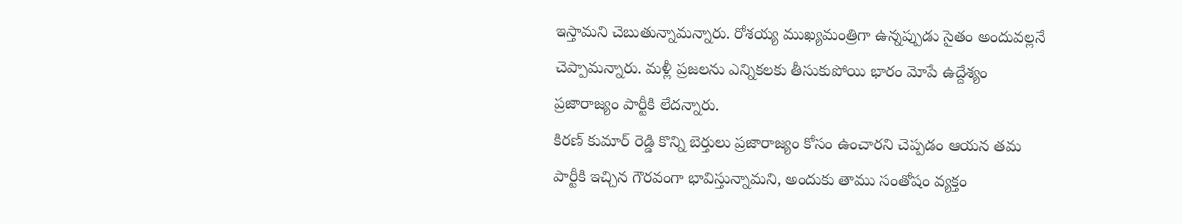ఇస్తామని చెబుతున్నామన్నారు. రోశయ్య ముఖ్యమంత్రిగా ఉన్నప్పుడు సైతం అందువల్లనే చెప్పామన్నారు. మళ్లీ ప్రజలను ఎన్నికలకు తీసుకుపోయి భారం మోపే ఉద్దేశ్యం ప్రజారాజ్యం పార్టీకి లేదన్నారు.
కిరణ్ కుమార్ రెడ్డి కొన్ని బెర్తులు ప్రజారాజ్యం కోసం ఉంచారని చెప్పడం ఆయన తమ పార్టీకి ఇచ్చిన గౌరవంగా భావిస్తున్నామని, అందుకు తాము సంతోషం వ్యక్తం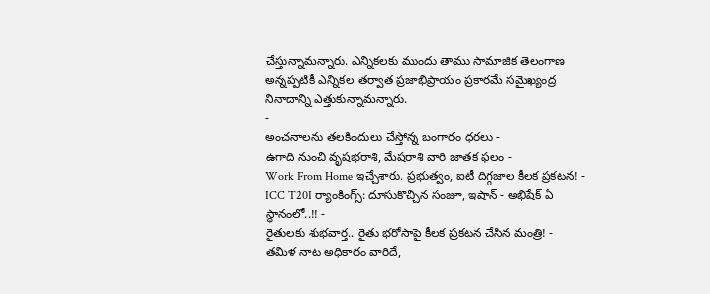చేస్తున్నామన్నారు. ఎన్నికలకు ముందు తాము సామాజిక తెలంగాణ అన్నప్పటికీ ఎన్నికల తర్వాత ప్రజాభిప్రాయం ప్రకారమే సమైఖ్యంద్ర నినాదాన్ని ఎత్తుకున్నామన్నారు.
-
అంచనాలను తలకిందులు చేస్తోన్న బంగారం ధరలు -
ఉగాది నుంచి వృషభరాశి, మేషరాశి వారి జాతక ఫలం -
Work From Home ఇచ్చేశారు. ప్రభుత్వం, ఐటీ దిగ్గజాల కీలక ప్రకటన! -
ICC T20I ర్యాంకింగ్స్: దూసుకొచ్చిన సంజూ, ఇషాన్ - అభిషేక్ ఏ స్థానంలో..!! -
రైతులకు శుభవార్త.. రైతు భరోసాపై కీలక ప్రకటన చేసిన మంత్రి! -
తమిళ నాట అధికారం వారిదే,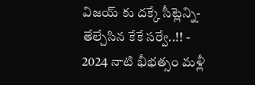విజయ్ కు దక్కే సీట్లెన్ని- తేల్చేసిన కేకే సర్వే..!! -
2024 నాటి భీభత్సం మళ్లీ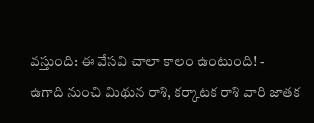వస్తుంది: ఈ వేసవి చాలా కాలం ఉంటుంది! -
ఉగాది నుంచి మిథున రాశి, కర్కాటక రాశి వారి జాతక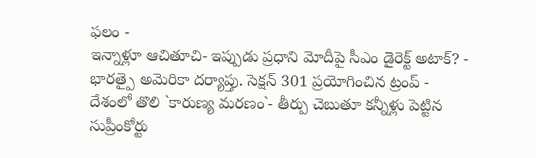ఫలం -
ఇన్నాళ్లూ ఆచితూచి- ఇప్పుడు ప్రధాని మోదీపై సీఎం డైరెక్ట్ అటాక్? -
భారత్పై అమెరికా దర్యాప్తు. సెక్షన్ 301 ప్రయోగించిన ట్రంప్ -
దేశంలో తొలి `కారుణ్య మరణం`- తీర్పు చెబుతూ కన్నీళ్లు పెట్టిన సుప్రీంకోర్టు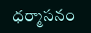ధర్మాసనం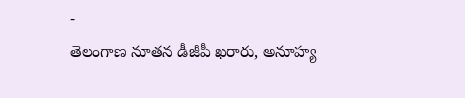-
తెలంగాణ నూతన డీజీపీ ఖరారు, అనూహ్య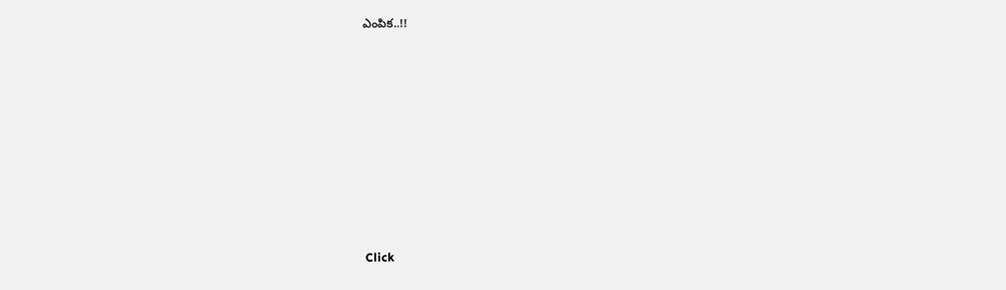ఎంపిక..!!












Click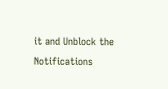it and Unblock the Notifications